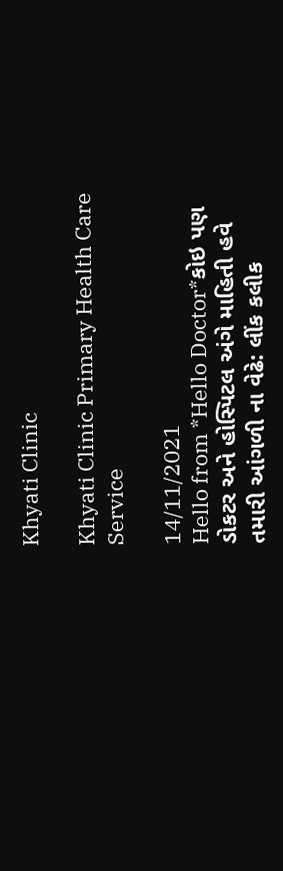Khyati Clinic

Khyati Clinic Primary Health Care Service

14/11/2021
Hello from *Hello Doctor*કોઇ પણ ડોકટર અને હોસ્પિટલ અંગે માહિતી હવે તમારી આંગળી ના વેઢે: લીંક કલીક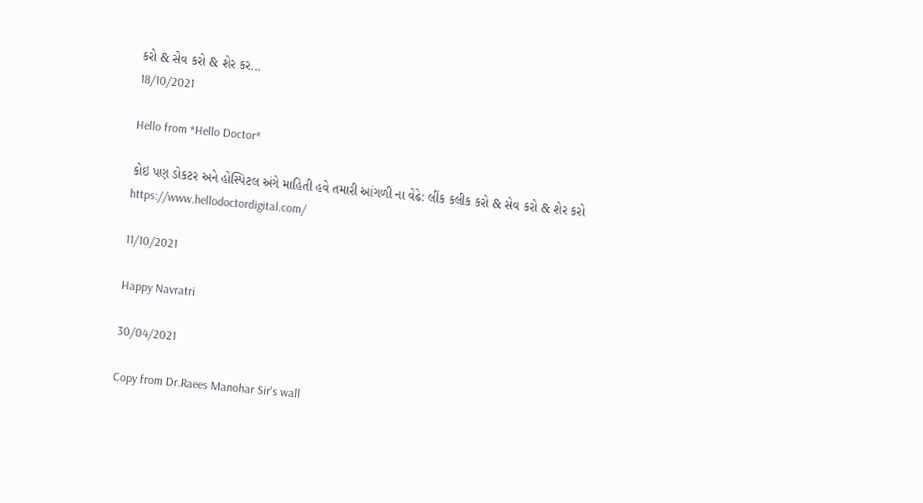કરો & સેવ કરો & શેર કર...
18/10/2021

Hello from *Hello Doctor*

કોઇ પણ ડોકટર અને હોસ્પિટલ અંગે માહિતી હવે તમારી આંગળી ના વેઢે: લીંક કલીક કરો & સેવ કરો & શેર કરો https://www.hellodoctordigital.com/

11/10/2021

Happy Navratri

30/04/2021

Copy from Dr.Raees Manohar Sir's wall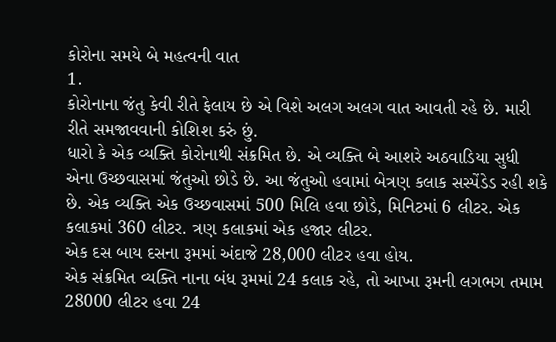કોરોના સમયે બે મહત્વની વાત
1.
કોરોનાના જંતુ કેવી રીતે ફેલાય છે એ વિશે અલગ અલગ વાત આવતી રહે છે. મારી રીતે સમજાવવાની કોશિશ કરું છું.
ધારો કે એક વ્યક્તિ કોરોનાથી સંક્રમિત છે. એ વ્યક્તિ બે આશરે અઠવાડિયા સુધી એના ઉચ્છવાસમાં જંતુઓ છોડે છે. આ જંતુઓ હવામાં બેત્રણ કલાક સસ્પેંડેડ રહી શકે છે. એક વ્યક્તિ એક ઉચ્છવાસમાં 500 મિલિ હવા છોડે, મિનિટમાં 6 લીટર. એક કલાકમાં 360 લીટર. ત્રણ કલાકમાં એક હજાર લીટર.
એક દસ બાય દસના રૂમમાં અંદાજે 28,000 લીટર હવા હોય.
એક સંક્રમિત વ્યક્તિ નાના બંધ રૂમમાં 24 કલાક રહે, તો આખા રૂમની લગભગ તમામ 28000 લીટર હવા 24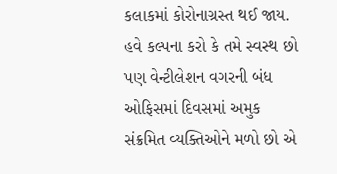કલાકમાં કોરોનાગ્રસ્ત થઈ જાય.
હવે કલ્પના કરો કે તમે સ્વસ્થ છો પણ વેન્ટીલેશન વગરની બંધ ઓફિસમાં દિવસમાં અમુક સંક્રમિત વ્યક્તિઓને મળો છો એ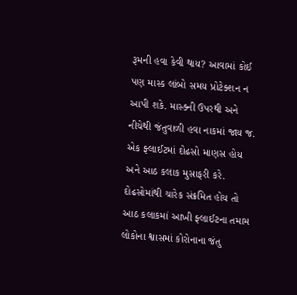રૂમની હવા કેવી થાય? આવામાં કોઈ પણ માસ્ક લાંબો સમય પ્રોટેક્શન ન આપી શકે. માસ્ક્ની ઉપરથી અને નીચેથી જંતુવાળી હવા નાકમાં જાય જ.
એક ફ્લાઈટમાં દોઢસો માણસ હોય અને આઠ કલાક મુસાફરી કરે. દોઢસોમાંથી ચારેક સંક્રમિત હોય તો આઠ કલાકમાં આખી ફ્લાઈટના તમામ લોકોના શ્વાસમાં કોરોનાના જંતુ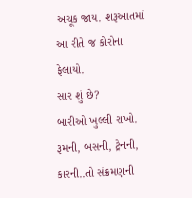અચૂક જાય. શરૂઆતમાં આ રીતે જ કોરોના ફેલાયો.
સાર શું છે?
બારીઓ ખુલ્લી રાખો. રૂમની, બસની, ટ્રેનની, કારની..તો સંક્રમણની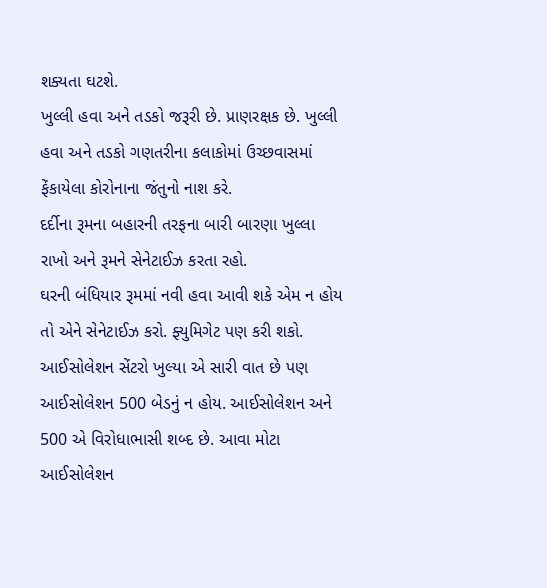શક્યતા ઘટશે.
ખુલ્લી હવા અને તડકો જરૂરી છે. પ્રાણરક્ષક છે. ખુલ્લી હવા અને તડકો ગણતરીના કલાકોમાં ઉચ્છવાસમાં ફેંકાયેલા કોરોનાના જંતુનો નાશ કરે.
દર્દીના રૂમના બહારની તરફના બારી બારણા ખુલ્લા રાખો અને રૂમને સેનેટાઈઝ કરતા રહો.
ઘરની બંધિયાર રૂમમાં નવી હવા આવી શકે એમ ન હોય તો એને સેનેટાઈઝ કરો. ફ્યુમિગેટ પણ કરી શકો.
આઈસોલેશન સેંટરો ખુલ્યા એ સારી વાત છે પણ આઈસોલેશન 500 બેડનું ન હોય. આઈસોલેશન અને 500 એ વિરોધાભાસી શબ્દ છે. આવા મોટા આઈસોલેશન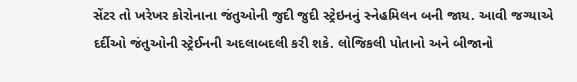સેંટર તો ખરેખર કોરોનાના જંતુઓની જુદી જુદી સ્ટ્રેઇનનું સ્નેહમિલન બની જાય. આવી જગ્યાએ દર્દીઓ જંતુઓની સ્ટ્રેઈનની અદલાબદલી કરી શકે. લોજિકલી પોતાનો અને બીજાનો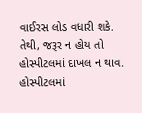વાઈરસ લોડ વધારી શકે.
તેથી, જરૂર ન હોય તો હોસ્પીટલમાં દાખલ ન થાવ. હોસ્પીટલમાં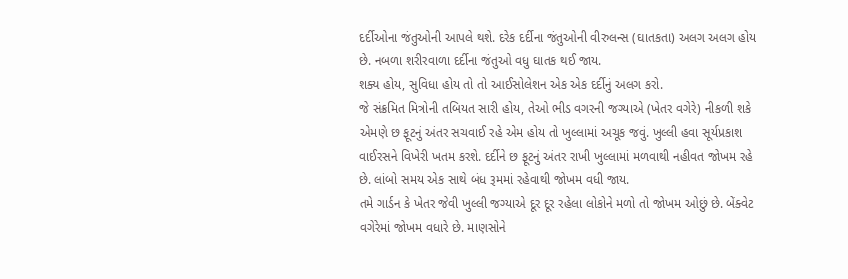દર્દીઓના જંતુઓની આપલે થશે. દરેક દર્દીના જંતુઓની વીરુલન્સ (ઘાતકતા) અલગ અલગ હોય છે. નબળા શરીરવાળા દર્દીના જંતુઓ વધુ ઘાતક થઈ જાય.
શક્ય હોય, સુવિધા હોય તો તો આઈસોલેશન એક એક દર્દીનું અલગ કરો.
જે સંક્રમિત મિત્રોની તબિયત સારી હોય, તેઓ ભીડ વગરની જગ્યાએ (ખેતર વગેરે) નીકળી શકે એમણે છ ફૂટનું અંતર સચવાઈ રહે એમ હોય તો ખુલ્લામાં અચૂક જવું. ખુલ્લી હવા સૂર્યપ્રકાશ વાઈરસને વિખેરી ખતમ કરશે. દર્દીને છ ફૂટનું અંતર રાખી ખુલ્લામાં મળવાથી નહીવત જોખમ રહે છે. લાંબો સમય એક સાથે બંધ રૂમમાં રહેવાથી જોખમ વધી જાય.
તમે ગાર્ડન કે ખેતર જેવી ખુલ્લી જગ્યાએ દૂર દૂર રહેલા લોકોને મળો તો જોખમ ઓછું છે. બેંક્વેટ વગેરેમાં જોખમ વધારે છે. માણસોને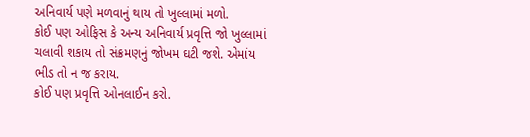અનિવાર્ય પણે મળવાનું થાય તો ખુલ્લામાં મળો.
કોઈ પણ ઓફિસ કે અન્ય અનિવાર્ય પ્રવૃત્તિ જો ખુલ્લામાં ચલાવી શકાય તો સંક્રમણનું જોખમ ઘટી જશે. એમાંય ભીડ તો ન જ કરાય.
કોઈ પણ પ્રવૃત્તિ ઓનલાઈન કરો.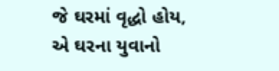જે ઘરમાં વૃદ્ધો હોય, એ ઘરના યુવાનો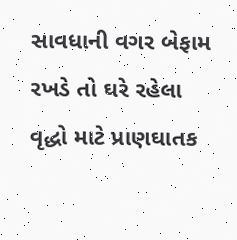સાવધાની વગર બેફામ રખડે તો ઘરે રહેલા વૃદ્ધો માટે પ્રાણઘાતક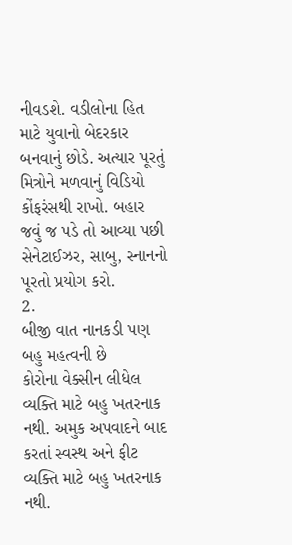નીવડશે. વડીલોના હિત માટે યુવાનો બેદરકાર બનવાનું છોડે. અત્યાર પૂરતું મિત્રોને મળવાનું વિડિયો કોંફરંસથી રાખો. બહાર જવું જ પડે તો આવ્યા પછી સેનેટાઈઝર, સાબુ, સ્નાનનો પૂરતો પ્રયોગ કરો.
2.
બીજી વાત નાનકડી પણ બહુ મહત્વની છે
કોરોના વેક્સીન લીધેલ વ્યક્તિ માટે બહુ ખતરનાક નથી. અમુક અપવાદને બાદ કરતાં સ્વસ્થ અને ફીટ વ્યક્તિ માટે બહુ ખતરનાક નથી.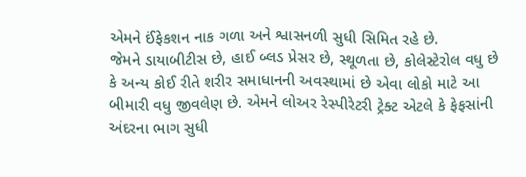એમને ઈંફેકશન નાક ગળા અને શ્વાસનળી સુધી સિમિત રહે છે.
જેમને ડાયાબીટીસ છે, હાઈ બ્લડ પ્રેસર છે, સ્થૂળતા છે, કોલેસ્ટેરોલ વધુ છે કે અન્ય કોઈ રીતે શરીર સમાધાનની અવસ્થામાં છે એવા લોકો માટે આ બીમારી વધુ જીવલેણ છે. એમને લોઅર રેસ્પીરેટરી ટ્રેક્ટ એટલે કે ફેફસાંની અંદરના ભાગ સુધી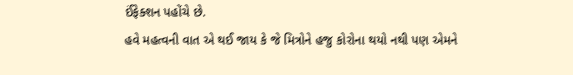ઈંફેક્શન પહોંચે છે.
હવે મહત્વની વાત એ થઈ જાય કે જે મિત્રોને હજુ કોરોના થયો નથી પણ એમને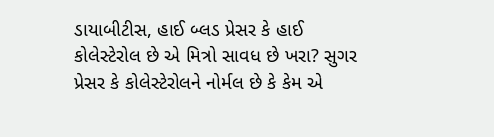ડાયાબીટીસ, હાઈ બ્લડ પ્રેસર કે હાઈ કોલેસ્ટેરોલ છે એ મિત્રો સાવધ છે ખરા? સુગર પ્રેસર કે કોલેસ્ટેરોલને નોર્મલ છે કે કેમ એ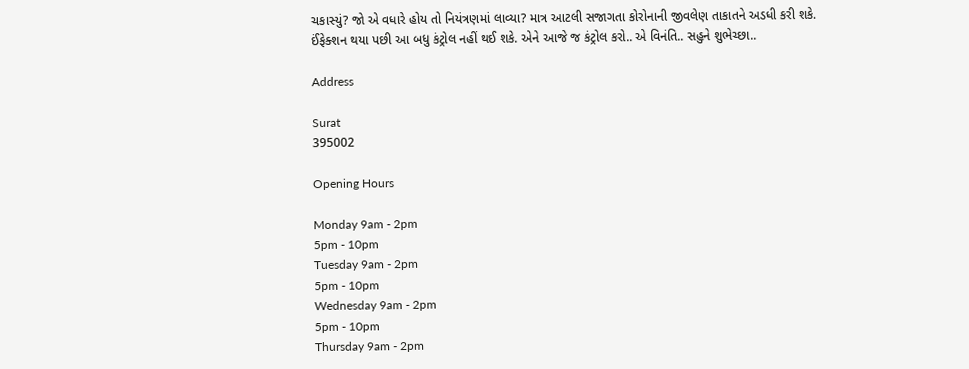ચકાસ્યું? જો એ વધારે હોય તો નિયંત્રણમાં લાવ્યા? માત્ર આટલી સજાગતા કોરોનાની જીવલેણ તાકાતને અડધી કરી શકે.
ઈંફેક્શન થયા પછી આ બધુ કંટ્રોલ નહીં થઈ શકે. એને આજે જ કંટ્રોલ કરો.. એ વિનંતિ.. સહુને શુભેચ્છા..

Address

Surat
395002

Opening Hours

Monday 9am - 2pm
5pm - 10pm
Tuesday 9am - 2pm
5pm - 10pm
Wednesday 9am - 2pm
5pm - 10pm
Thursday 9am - 2pm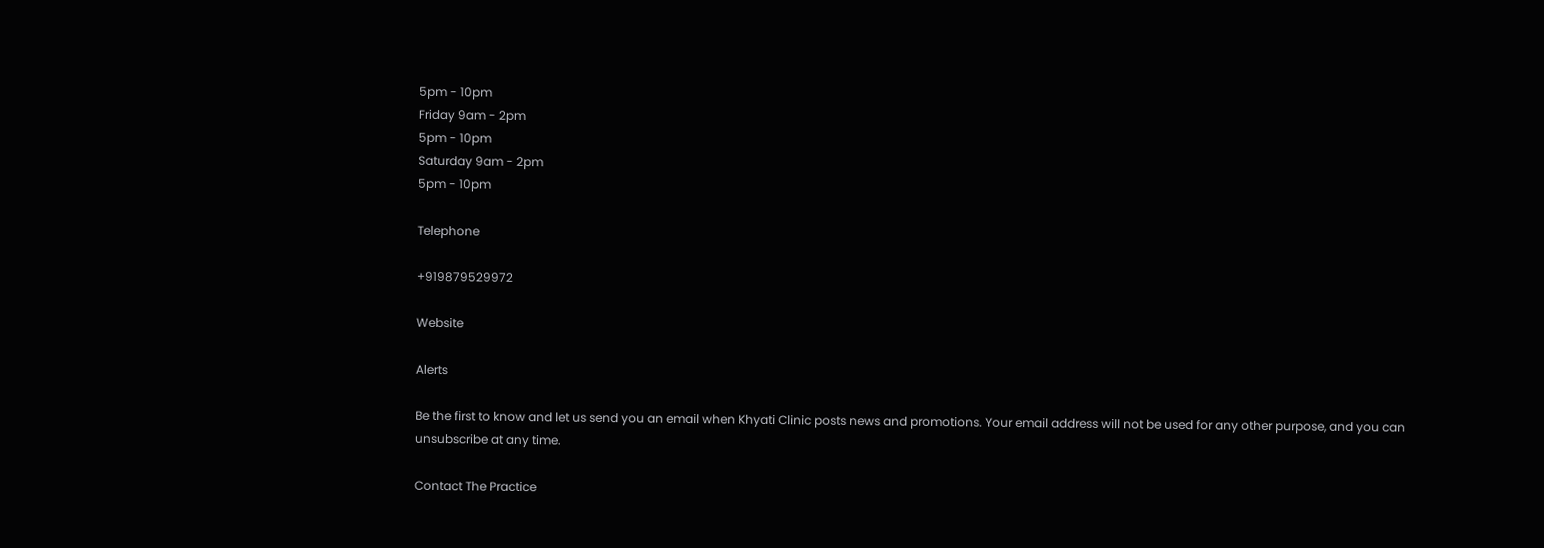5pm - 10pm
Friday 9am - 2pm
5pm - 10pm
Saturday 9am - 2pm
5pm - 10pm

Telephone

+919879529972

Website

Alerts

Be the first to know and let us send you an email when Khyati Clinic posts news and promotions. Your email address will not be used for any other purpose, and you can unsubscribe at any time.

Contact The Practice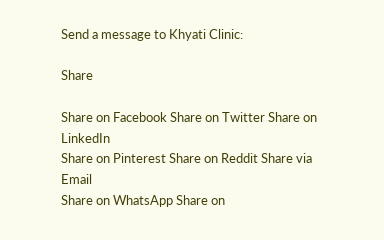Send a message to Khyati Clinic:

Share

Share on Facebook Share on Twitter Share on LinkedIn
Share on Pinterest Share on Reddit Share via Email
Share on WhatsApp Share on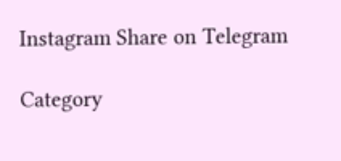Instagram Share on Telegram

Category